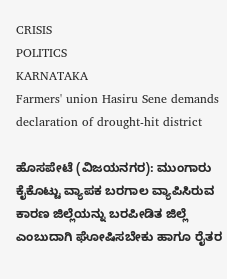CRISIS
POLITICS
KARNATAKA
Farmers' union Hasiru Sene demands declaration of drought-hit district

ಹೊಸಪೇಟೆ (ವಿಜಯನಗರ): ಮುಂಗಾರು ಕೈಕೊಟ್ಟು ವ್ಯಾಪಕ ಬರಗಾಲ ವ್ಯಾಪಿಸಿರುವ ಕಾರಣ ಜಿಲ್ಲೆಯನ್ನು ಬರಪೀಡಿತ ಜಿಲ್ಲೆ ಎಂಬುದಾಗಿ ಘೋಷಿಸಬೇಕು ಹಾಗೂ ರೈತರ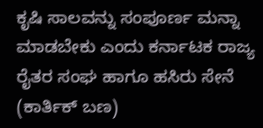ಕೃಷಿ ಸಾಲವನ್ನು ಸಂಪೂರ್ಣ ಮನ್ನಾ ಮಾಡಬೇಕು ಎಂದು ಕರ್ನಾಟಕ ರಾಜ್ಯ ರೈತರ ಸಂಘ ಹಾಗೂ ಹಸಿರು ಸೇನೆ (ಕಾರ್ತಿಕ್ ಬಣ)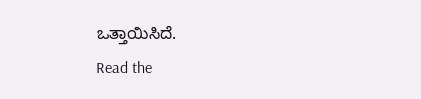ಒತ್ತಾಯಿಸಿದೆ.
Read the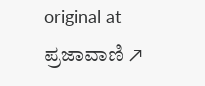original at ಪ್ರಜಾವಾಣಿ ↗